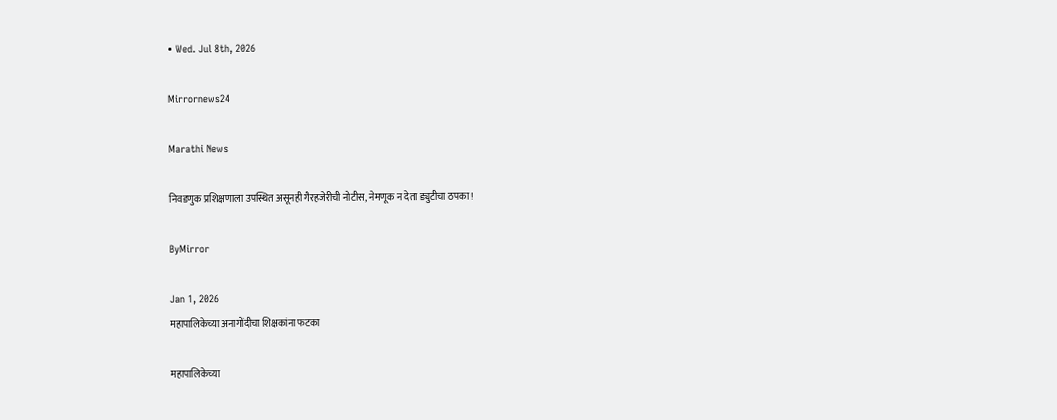• Wed. Jul 8th, 2026

Mirrornews24

Marathi News

निवडणुक प्रशिक्षणाला उपस्थित असूनही गैरहजेरीची नोटीस, नेमणूक न देता ड्युटीचा ठपका!

ByMirror

Jan 1, 2026
महापालिकेच्या अनागोंदीचा शिक्षकांना फटका

महापालिकेच्या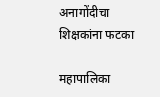अनागोंदीचा शिक्षकांना फटका

महापालिका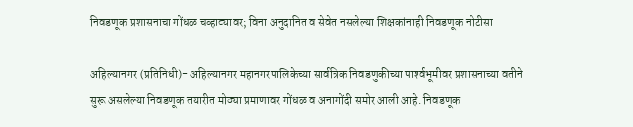निवडणूक प्रशासनाचा गोंधळ चव्हाट्यावर; विना अनुदानित व सेवेत नसलेल्या शिक्षकांनाही निवडणूक नोटीसा

अहिल्यानगर (प्रतिनिधी)- अहिल्यानगर महानगरपालिकेच्या सार्वत्रिक निवडणुकीच्या पार्श्‍वभूमीवर प्रशासनाच्या वतीने सुरू असलेल्या निवडणूक तयारीत मोठ्या प्रमाणावर गोंधळ व अनागोंदी समोर आली आहे. निवडणूक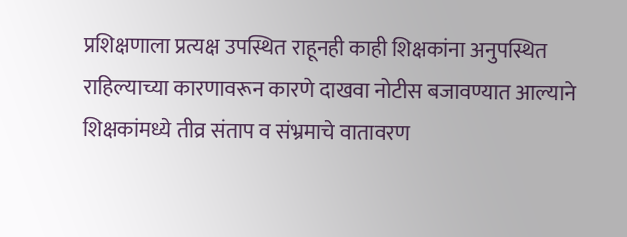प्रशिक्षणाला प्रत्यक्ष उपस्थित राहूनही काही शिक्षकांना अनुपस्थित राहिल्याच्या कारणावरून कारणे दाखवा नोटीस बजावण्यात आल्याने शिक्षकांमध्ये तीव्र संताप व संभ्रमाचे वातावरण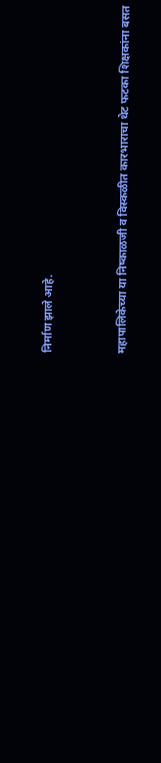निर्माण झाले आहे.


महापालिकेच्या या निष्काळजी व विस्कळीत कारभाराचा थेट फटका शिक्षकांना बसत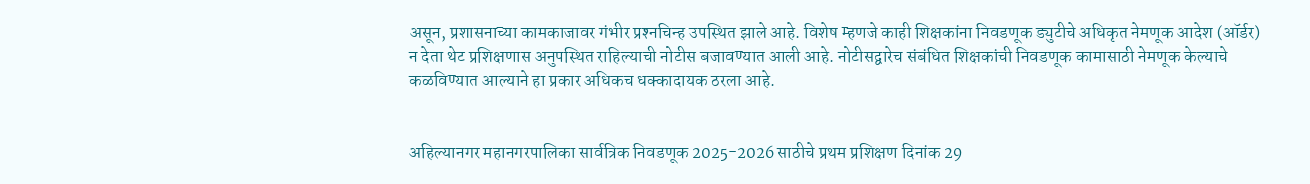असून, प्रशासनाच्या कामकाजावर गंभीर प्रश्‍नचिन्ह उपस्थित झाले आहे. विशेष म्हणजे काही शिक्षकांना निवडणूक ड्युटीचे अधिकृत नेमणूक आदेश (ऑर्डर) न देता थेट प्रशिक्षणास अनुपस्थित राहिल्याची नोटीस बजावण्यात आली आहे. नोटीसद्वारेच संबंधित शिक्षकांची निवडणूक कामासाठी नेमणूक केल्याचे कळविण्यात आल्याने हा प्रकार अधिकच धक्कादायक ठरला आहे.


अहिल्यानगर महानगरपालिका सार्वत्रिक निवडणूक 2025-2026 साठीचे प्रथम प्रशिक्षण दिनांक 29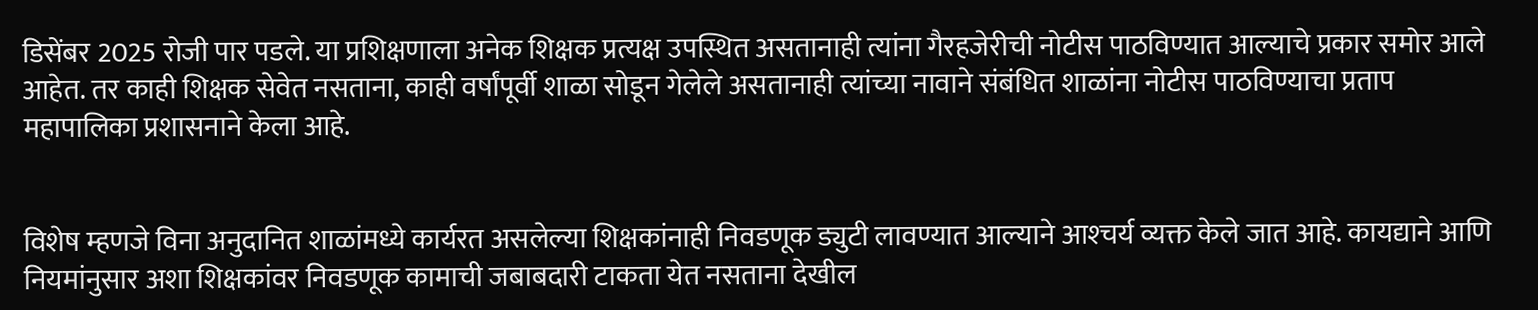डिसेंबर 2025 रोजी पार पडले. या प्रशिक्षणाला अनेक शिक्षक प्रत्यक्ष उपस्थित असतानाही त्यांना गैरहजेरीची नोटीस पाठविण्यात आल्याचे प्रकार समोर आले आहेत. तर काही शिक्षक सेवेत नसताना, काही वर्षांपूर्वी शाळा सोडून गेलेले असतानाही त्यांच्या नावाने संबंधित शाळांना नोटीस पाठविण्याचा प्रताप महापालिका प्रशासनाने केला आहे.


विशेष म्हणजे विना अनुदानित शाळांमध्ये कार्यरत असलेल्या शिक्षकांनाही निवडणूक ड्युटी लावण्यात आल्याने आश्‍चर्य व्यक्त केले जात आहे. कायद्याने आणि नियमांनुसार अशा शिक्षकांवर निवडणूक कामाची जबाबदारी टाकता येत नसताना देखील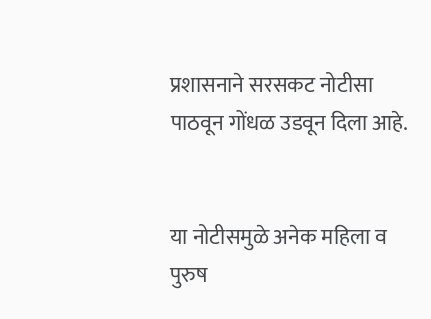प्रशासनाने सरसकट नोटीसा पाठवून गोंधळ उडवून दिला आहे.


या नोटीसमुळे अनेक महिला व पुरुष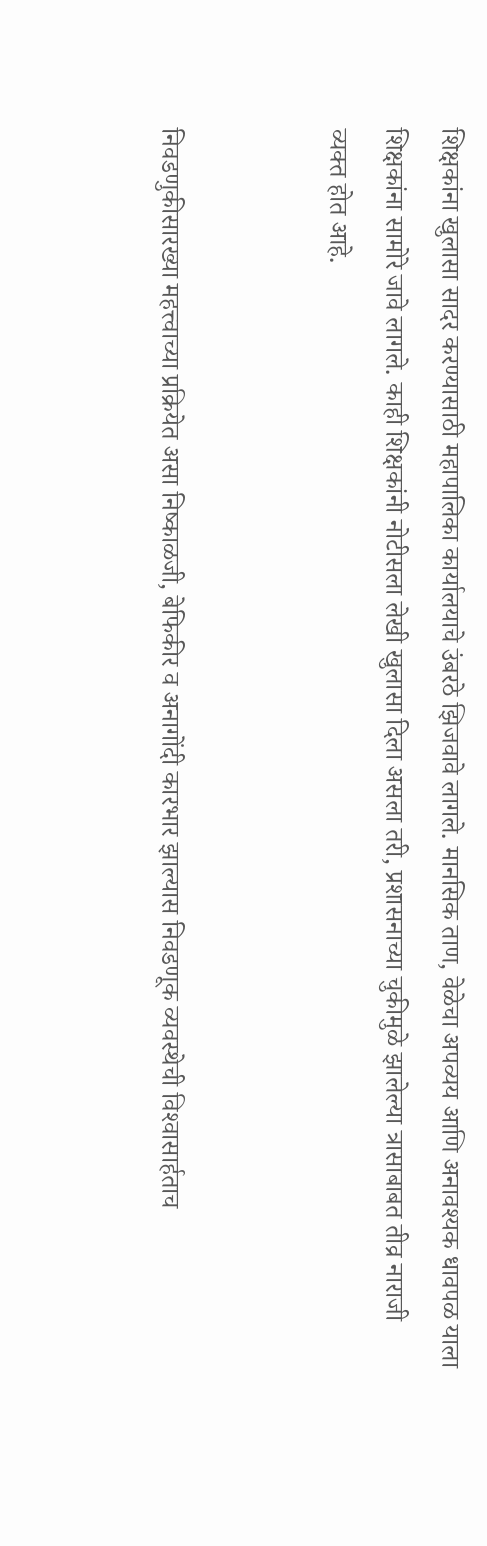शिक्षकांना खुलासा सादर करण्यासाठी महापालिका कार्यालयाचे उंबरठे झिजवावे लागले. मानसिक ताण, वेळेचा अपव्यय आणि अनावश्‍यक धावपळ याला शिक्षकांना सामोरे जावे लागले. काही शिक्षकांनी नोटीसला लेखी खुलासा दिला असला तरी, प्रशासनाच्या चुकीमुळे झालेल्या त्रासाबाबत तीव्र नाराजी व्यक्त होत आहे.


निवडणुकीसारख्या महत्त्वाच्या प्रक्रियेत असा निष्काळजी, बेफिकीर व अनागोंदी कारभार झाल्यास निवडणूक व्यवस्थेची विश्‍वासार्हताच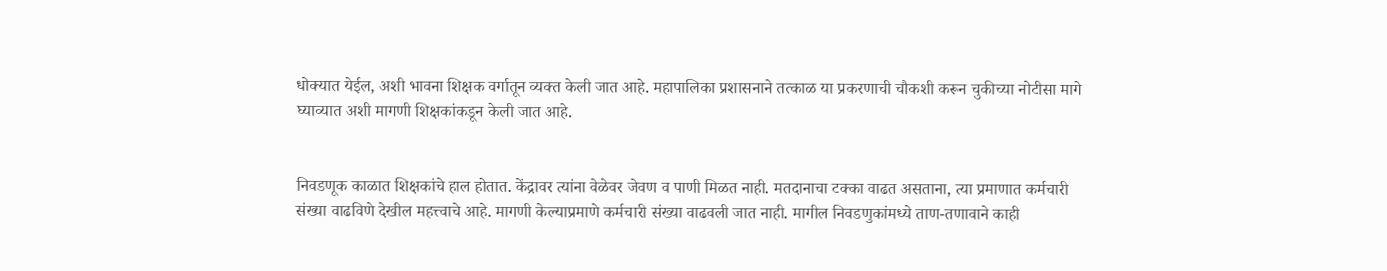धोक्यात येईल, अशी भावना शिक्षक वर्गातून व्यक्त केली जात आहे. महापालिका प्रशासनाने तत्काळ या प्रकरणाची चौकशी करून चुकीच्या नोटीसा मागे घ्याव्यात अशी मागणी शिक्षकांकडून केली जात आहे.


निवडणूक काळात शिक्षकांचे हाल होतात. केंद्रावर त्यांना वेळेवर जेवण व पाणी मिळत नाही. मतदानाचा टक्का वाढत असताना, त्या प्रमाणात कर्मचारी संख्या वाढविणे देखील महत्त्वाचे आहे. मागणी केल्याप्रमाणे कर्मचारी संख्या वाढवली जात नाही. मागील निवडणुकांमध्ये ताण-तणावाने काही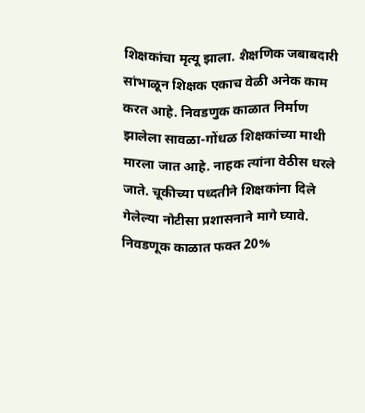शिक्षकांचा मृत्यू झाला. शैक्षणिक जबाबदारी सांभाळून शिक्षक एकाच वेळी अनेक काम करत आहे. निवडणुक काळात निर्माण झालेला सावळा-गोंधळ शिक्षकांच्या माथी मारला जात आहे. नाहक त्यांना वेठीस धरले जाते. चूकीच्या पध्दतीने शिक्षकांना दिले गेलेल्या नोटीसा प्रशासनाने मागे घ्यावे. निवडणूक काळात फक्त 20%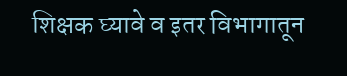शिक्षक घ्यावे व इतर विभागातून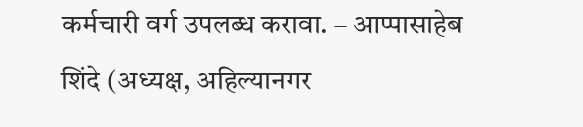कर्मचारी वर्ग उपलब्ध करावा. – आप्पासाहेब शिंदे (अध्यक्ष, अहिल्यानगर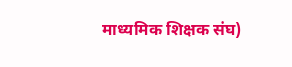माध्यमिक शिक्षक संघ)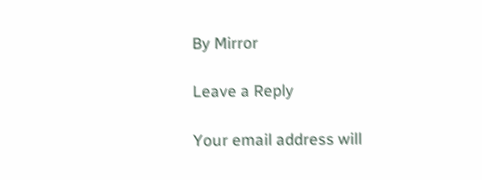By Mirror

Leave a Reply

Your email address will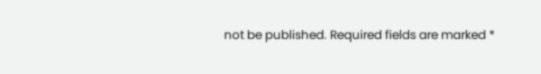not be published. Required fields are marked *